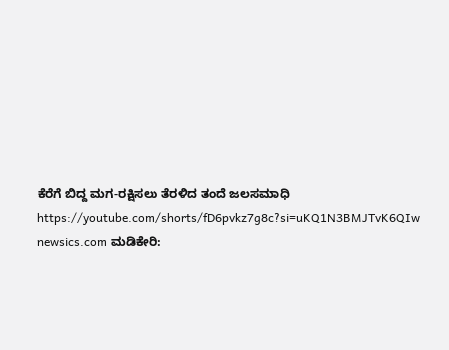ಕೆರೆಗೆ ಬಿದ್ದ ಮಗ-ರಕ್ಷಿಸಲು ತೆರಳಿದ ತಂದೆ ಜಲಸಮಾಧಿ
https://youtube.com/shorts/fD6pvkz7g8c?si=uKQ1N3BMJTvK6QIw newsics.com ಮಡಿಕೇರಿ: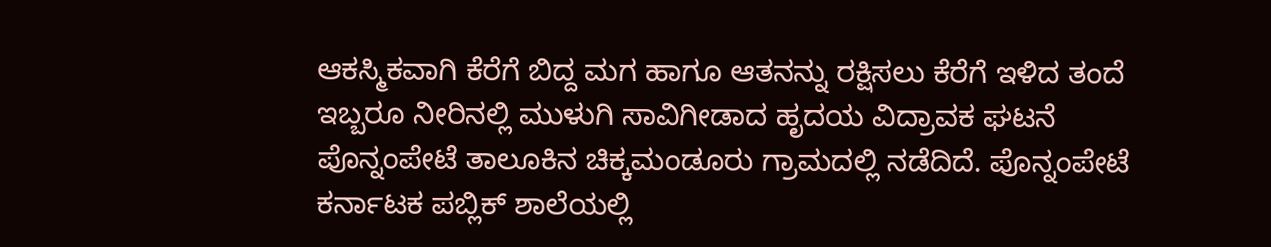ಆಕಸ್ಮಿಕವಾಗಿ ಕೆರೆಗೆ ಬಿದ್ದ ಮಗ ಹಾಗೂ ಆತನನ್ನು ರಕ್ಷಿಸಲು ಕೆರೆಗೆ ಇಳಿದ ತಂದೆ ಇಬ್ಬರೂ ನೀರಿನಲ್ಲಿ ಮುಳುಗಿ ಸಾವಿಗೀಡಾದ ಹೃದಯ ವಿದ್ರಾವಕ ಘಟನೆ ಪೊನ್ನಂಪೇಟೆ ತಾಲೂಕಿನ ಚಿಕ್ಕಮಂಡೂರು ಗ್ರಾಮದಲ್ಲಿ ನಡೆದಿದೆ. ಪೊನ್ನಂಪೇಟೆ ಕರ್ನಾಟಕ ಪಬ್ಲಿಕ್ ಶಾಲೆಯಲ್ಲಿ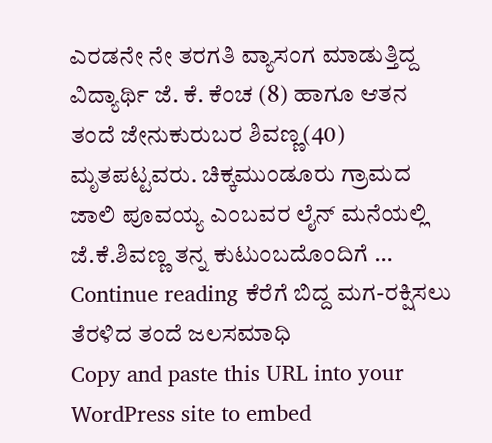ಎರಡನೇ ನೇ ತರಗತಿ ವ್ಯಾಸಂಗ ಮಾಡುತ್ತಿದ್ದ ವಿದ್ಯಾರ್ಥಿ ಜೆ. ಕೆ. ಕೆಂಚ (8) ಹಾಗೂ ಆತನ ತಂದೆ ಜೇನುಕುರುಬರ ಶಿವಣ್ಣ(40) ಮೃತಪಟ್ಟವರು. ಚಿಕ್ಕಮುಂಡೂರು ಗ್ರಾಮದ ಜಾಲಿ ಪೂವಯ್ಯ ಎಂಬವರ ಲೈನ್ ಮನೆಯಲ್ಲಿ ಜೆ.ಕೆ.ಶಿವಣ್ಣ ತನ್ನ ಕುಟುಂಬದೊಂದಿಗೆ … Continue reading ಕೆರೆಗೆ ಬಿದ್ದ ಮಗ-ರಕ್ಷಿಸಲು ತೆರಳಿದ ತಂದೆ ಜಲಸಮಾಧಿ
Copy and paste this URL into your WordPress site to embed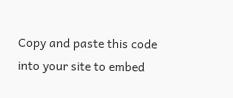Copy and paste this code into your site to embed